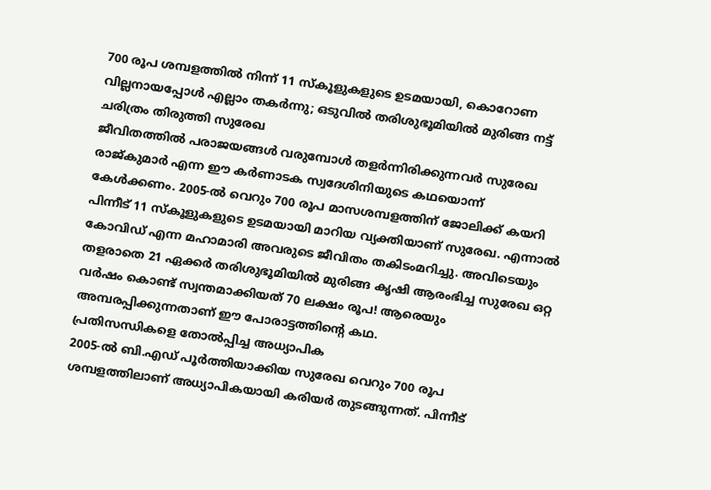700 രൂപ ശമ്പളത്തിൽ നിന്ന് 11 സ്കൂളുകളുടെ ഉടമയായി, കൊറോണ വില്ലനായപ്പോൾ എല്ലാം തകർന്നു; ഒടുവിൽ തരിശുഭൂമിയിൽ മുരിങ്ങ നട്ട് ചരിത്രം തിരുത്തി സുരേഖ
ജീവിതത്തിൽ പരാജയങ്ങൾ വരുമ്പോൾ തളർന്നിരിക്കുന്നവർ സുരേഖ രാജ്കുമാർ എന്ന ഈ കർണാടക സ്വദേശിനിയുടെ കഥയൊന്ന് കേൾക്കണം. 2005-ൽ വെറും 700 രൂപ മാസശമ്പളത്തിന് ജോലിക്ക് കയറി പിന്നീട് 11 സ്കൂളുകളുടെ ഉടമയായി മാറിയ വ്യക്തിയാണ് സുരേഖ. എന്നാൽ കോവിഡ് എന്ന മഹാമാരി അവരുടെ ജീവിതം തകിടംമറിച്ചു. അവിടെയും തളരാതെ 21 ഏക്കർ തരിശുഭൂമിയിൽ മുരിങ്ങ കൃഷി ആരംഭിച്ച സുരേഖ ഒറ്റ വർഷം കൊണ്ട് സ്വന്തമാക്കിയത് 70 ലക്ഷം രൂപ! ആരെയും അമ്പരപ്പിക്കുന്നതാണ് ഈ പോരാട്ടത്തിന്റെ കഥ.
പ്രതിസന്ധികളെ തോൽപ്പിച്ച അധ്യാപിക
2005-ൽ ബി.എഡ് പൂർത്തിയാക്കിയ സുരേഖ വെറും 700 രൂപ ശമ്പളത്തിലാണ് അധ്യാപികയായി കരിയർ തുടങ്ങുന്നത്. പിന്നീട്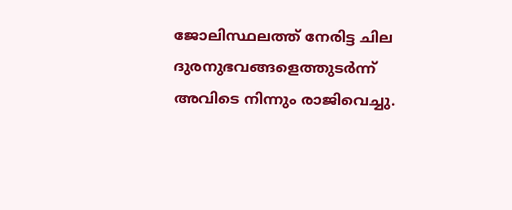ജോലിസ്ഥലത്ത് നേരിട്ട ചില ദുരനുഭവങ്ങളെത്തുടർന്ന് അവിടെ നിന്നും രാജിവെച്ചു.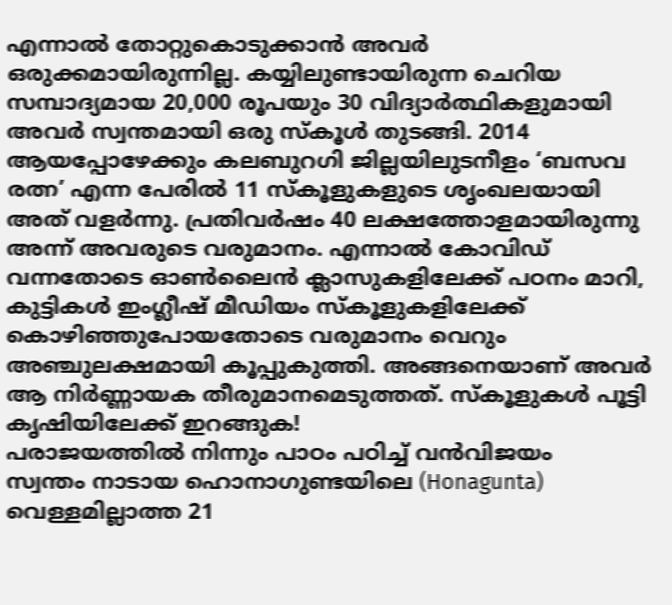എന്നാൽ തോറ്റുകൊടുക്കാൻ അവർ ഒരുക്കമായിരുന്നില്ല. കയ്യിലുണ്ടായിരുന്ന ചെറിയ സമ്പാദ്യമായ 20,000 രൂപയും 30 വിദ്യാർത്ഥികളുമായി അവർ സ്വന്തമായി ഒരു സ്കൂൾ തുടങ്ങി. 2014 ആയപ്പോഴേക്കും കലബുറഗി ജില്ലയിലുടനീളം ‘ബസവ രത്ന’ എന്ന പേരിൽ 11 സ്കൂളുകളുടെ ശൃംഖലയായി അത് വളർന്നു. പ്രതിവർഷം 40 ലക്ഷത്തോളമായിരുന്നു അന്ന് അവരുടെ വരുമാനം. എന്നാൽ കോവിഡ് വന്നതോടെ ഓൺലൈൻ ക്ലാസുകളിലേക്ക് പഠനം മാറി, കുട്ടികൾ ഇംഗ്ലീഷ് മീഡിയം സ്കൂളുകളിലേക്ക് കൊഴിഞ്ഞുപോയതോടെ വരുമാനം വെറും അഞ്ചുലക്ഷമായി കൂപ്പുകുത്തി. അങ്ങനെയാണ് അവർ ആ നിർണ്ണായക തീരുമാനമെടുത്തത്. സ്കൂളുകൾ പൂട്ടി കൃഷിയിലേക്ക് ഇറങ്ങുക!
പരാജയത്തിൽ നിന്നും പാഠം പഠിച്ച് വൻവിജയം
സ്വന്തം നാടായ ഹൊനാഗുണ്ടയിലെ (Honagunta) വെള്ളമില്ലാത്ത 21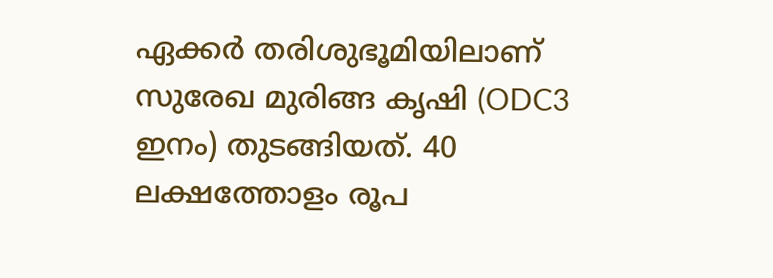ഏക്കർ തരിശുഭൂമിയിലാണ് സുരേഖ മുരിങ്ങ കൃഷി (ODC3 ഇനം) തുടങ്ങിയത്. 40 ലക്ഷത്തോളം രൂപ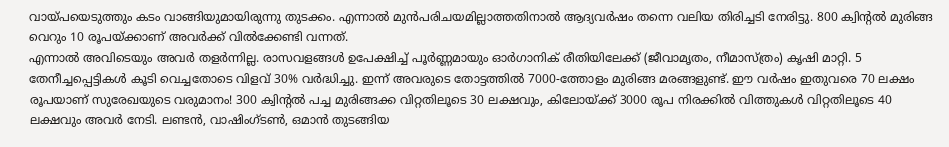വായ്പയെടുത്തും കടം വാങ്ങിയുമായിരുന്നു തുടക്കം. എന്നാൽ മുൻപരിചയമില്ലാത്തതിനാൽ ആദ്യവർഷം തന്നെ വലിയ തിരിച്ചടി നേരിട്ടു. 800 ക്വിന്റൽ മുരിങ്ങ വെറും 10 രൂപയ്ക്കാണ് അവർക്ക് വിൽക്കേണ്ടി വന്നത്.
എന്നാൽ അവിടെയും അവർ തളർന്നില്ല. രാസവളങ്ങൾ ഉപേക്ഷിച്ച് പൂർണ്ണമായും ഓർഗാനിക് രീതിയിലേക്ക് (ജീവാമൃതം, നീമാസ്ത്രം) കൃഷി മാറ്റി. 5 തേനീച്ചപ്പെട്ടികൾ കൂടി വെച്ചതോടെ വിളവ് 30% വർദ്ധിച്ചു. ഇന്ന് അവരുടെ തോട്ടത്തിൽ 7000-ത്തോളം മുരിങ്ങ മരങ്ങളുണ്ട്. ഈ വർഷം ഇതുവരെ 70 ലക്ഷം രൂപയാണ് സുരേഖയുടെ വരുമാനം! 300 ക്വിന്റൽ പച്ച മുരിങ്ങക്ക വിറ്റതിലൂടെ 30 ലക്ഷവും, കിലോയ്ക്ക് 3000 രൂപ നിരക്കിൽ വിത്തുകൾ വിറ്റതിലൂടെ 40 ലക്ഷവും അവർ നേടി. ലണ്ടൻ, വാഷിംഗ്ടൺ, ഒമാൻ തുടങ്ങിയ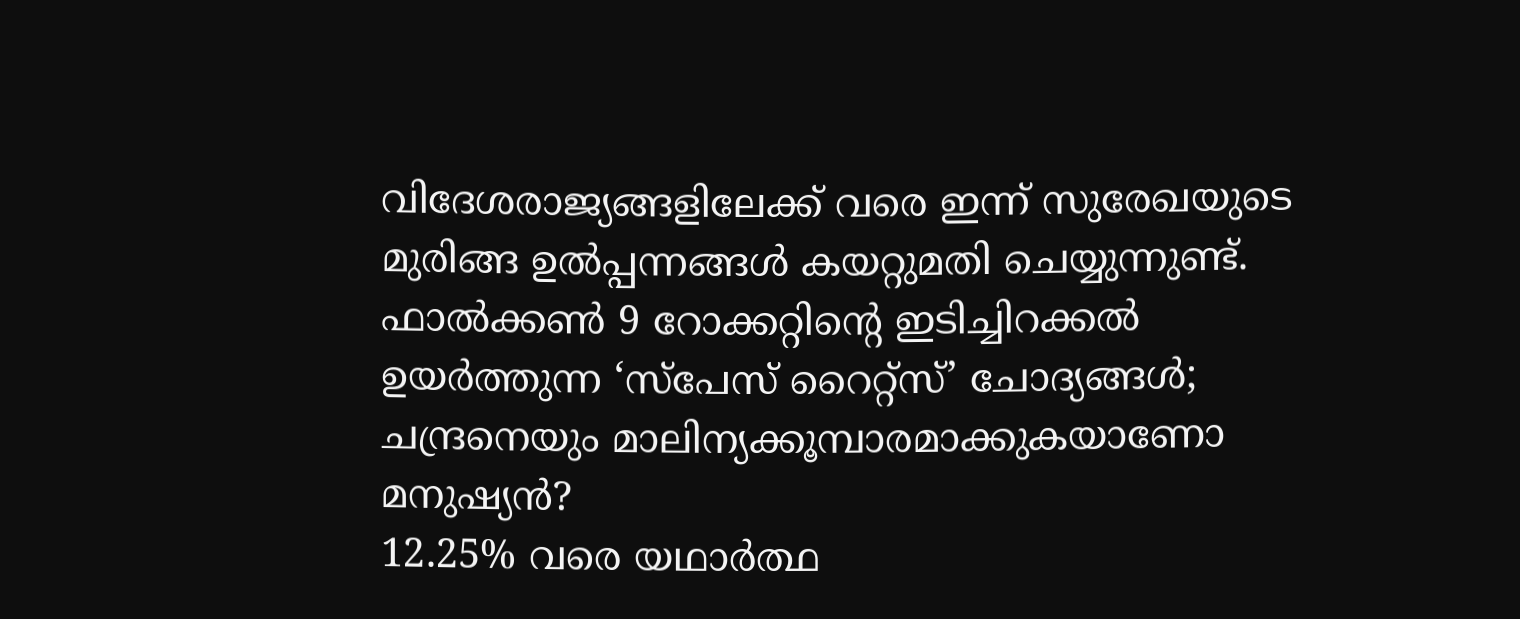വിദേശരാജ്യങ്ങളിലേക്ക് വരെ ഇന്ന് സുരേഖയുടെ മുരിങ്ങ ഉൽപ്പന്നങ്ങൾ കയറ്റുമതി ചെയ്യുന്നുണ്ട്.
ഫാൽക്കൺ 9 റോക്കറ്റിന്റെ ഇടിച്ചിറക്കൽ ഉയർത്തുന്ന ‘സ്പേസ് റൈറ്റ്സ്’ ചോദ്യങ്ങൾ; ചന്ദ്രനെയും മാലിന്യക്കൂമ്പാരമാക്കുകയാണോ മനുഷ്യൻ?
12.25% വരെ യഥാർത്ഥ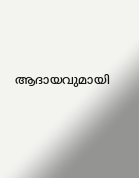ആദായവുമായി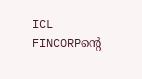ICL FINCORPന്റെ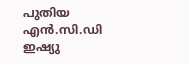പുതിയ എൻ.സി.ഡി ഇഷ്യു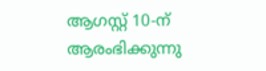ആഗസ്റ്റ് 10-ന് ആരംഭിക്കുന്നു